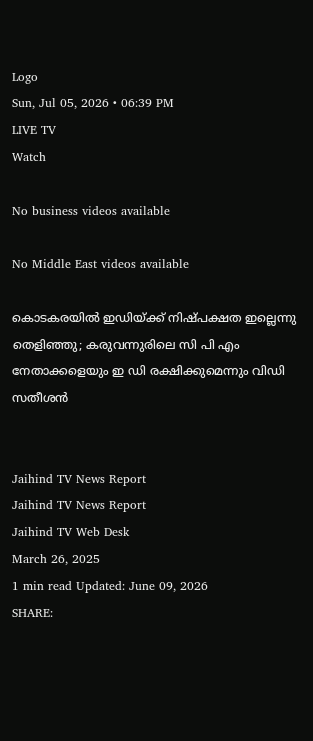Logo
Sun, Jul 05, 2026 • 06:39 PM
LIVE TV
Watch

No business videos available

No Middle East videos available

കൊടകരയില്‍ ഇഡിയ്ക്ക് നിഷ്പക്ഷത ഇല്ലെന്നു തെളിഞ്ഞു; കരുവന്നുരിലെ സി പി എം നേതാക്കളെയും ഇ ഡി രക്ഷിക്കുമെന്നും വിഡി സതീശന്‍


Jaihind TV News Report
Jaihind TV News Report
Jaihind TV Web Desk
March 26, 2025
1 min read Updated: June 09, 2026
SHARE: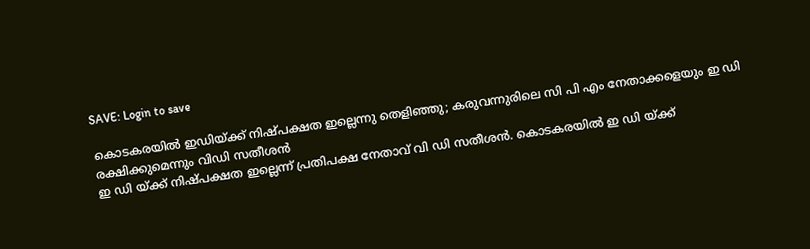SAVE: Login to save

കൊടകരയില്‍ ഇഡിയ്ക്ക് നിഷ്പക്ഷത ഇല്ലെന്നു തെളിഞ്ഞു; കരുവന്നുരിലെ സി പി എം നേതാക്കളെയും ഇ ഡി രക്ഷിക്കുമെന്നും വിഡി സതീശന്‍
ഇ ഡി യ്ക്ക് നിഷ്പക്ഷത ഇല്ലെന്ന് പ്രതിപക്ഷ നേതാവ് വി ഡി സതീശന്‍. കൊടകരയില്‍ ഇ ഡി യ്ക്ക്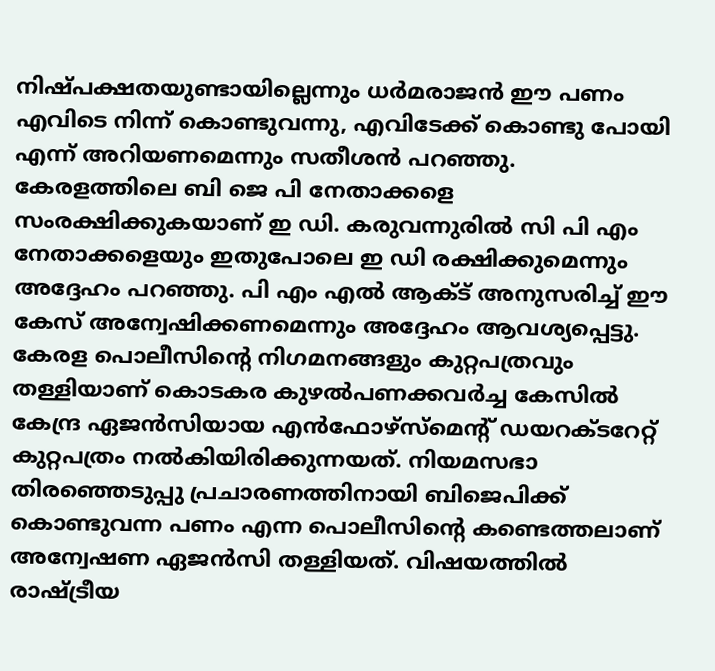നിഷ്പക്ഷതയുണ്ടായില്ലെന്നും ധര്‍മരാജന്‍ ഈ പണം എവിടെ നിന്ന് കൊണ്ടുവന്നു, എവിടേക്ക് കൊണ്ടു പോയി എന്ന് അറിയണമെന്നും സതീശന്‍ പറഞ്ഞു. കേരളത്തിലെ ബി ജെ പി നേതാക്കളെ സംരക്ഷിക്കുകയാണ് ഇ ഡി. കരുവന്നുരില്‍ സി പി എം നേതാക്കളെയും ഇതുപോലെ ഇ ഡി രക്ഷിക്കുമെന്നും അദ്ദേഹം പറഞ്ഞു. പി എം എല്‍ ആക്ട് അനുസരിച്ച് ഈ കേസ് അന്വേഷിക്കണമെന്നും അദ്ദേഹം ആവശ്യപ്പെട്ടു. കേരള പൊലീസിന്റെ നിഗമനങ്ങളും കുറ്റപത്രവും തള്ളിയാണ് കൊടകര കുഴല്‍പണക്കവര്‍ച്ച കേസില്‍ കേന്ദ്ര ഏജന്‍സിയായ എന്‍ഫോഴ്സ്മെന്റ് ഡയറക്ടറേറ്റ് കുറ്റപത്രം നല്‍കിയിരിക്കുന്നയത്. നിയമസഭാ തിരഞ്ഞെടുപ്പു പ്രചാരണത്തിനായി ബിജെപിക്ക് കൊണ്ടുവന്ന പണം എന്ന പൊലീസിന്റെ കണ്ടെത്തലാണ് അന്വേഷണ ഏജന്‍സി തള്ളിയത്. വിഷയത്തില്‍ രാഷ്ട്രീയ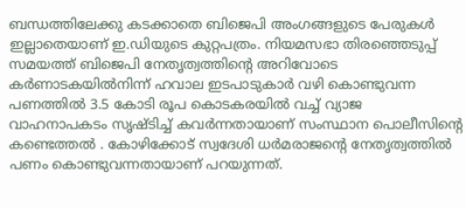ബന്ധത്തിലേക്കു കടക്കാതെ ബിജെപി അംഗങ്ങളുടെ പേരുകള്‍ ഇല്ലാതെയാണ് ഇ.ഡിയുടെ കുറ്റപത്രം. നിയമസഭാ തിരഞ്ഞെടുപ്പ് സമയത്ത് ബിജെപി നേതൃത്വത്തിന്റെ അറിവോടെ കര്‍ണാടകയില്‍നിന്ന് ഹവാല ഇടപാടുകാര്‍ വഴി കൊണ്ടുവന്ന പണത്തില്‍ 3.5 കോടി രൂപ കൊടകരയില്‍ വച്ച് വ്യാജ വാഹനാപകടം സൃഷ്ടിച്ച് കവര്‍ന്നതായാണ് സംസ്ഥാന പൊലീസിന്റെ കണ്ടെത്തല്‍ . കോഴിക്കോട് സ്വദേശി ധര്‍മരാജന്റെ നേതൃത്വത്തില്‍ പണം കൊണ്ടുവന്നതായാണ് പറയുന്നത്.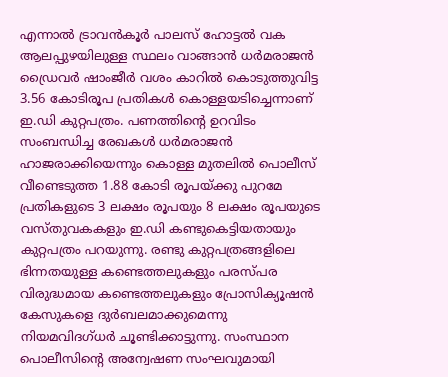എന്നാല്‍ ട്രാവന്‍കൂര്‍ പാലസ് ഹോട്ടല്‍ വക ആലപ്പുഴയിലുള്ള സ്ഥലം വാങ്ങാന്‍ ധര്‍മരാജന്‍ ഡ്രൈവര്‍ ഷാംജീര്‍ വശം കാറില്‍ കൊടുത്തുവിട്ട 3.56 കോടിരൂപ പ്രതികള്‍ കൊള്ളയടിച്ചെന്നാണ് ഇ.ഡി കുറ്റപത്രം. പണത്തിന്റെ ഉറവിടം സംബന്ധിച്ച രേഖകള്‍ ധര്‍മരാജന്‍ ഹാജരാക്കിയെന്നും കൊള്ള മുതലില്‍ പൊലീസ് വീണ്ടെടുത്ത 1.88 കോടി രൂപയ്ക്കു പുറമേ പ്രതികളുടെ 3 ലക്ഷം രൂപയും 8 ലക്ഷം രൂപയുടെ വസ്തുവകകളും ഇ.ഡി കണ്ടുകെട്ടിയതായും കുറ്റപത്രം പറയുന്നു. രണ്ടു കുറ്റപത്രങ്ങളിലെ ഭിന്നതയുള്ള കണ്ടെത്തലുകളും പരസ്പര വിരുദ്ധമായ കണ്ടെത്തലുകളും പ്രോസിക്യൂഷന്‍ കേസുകളെ ദുര്‍ബലമാക്കുമെന്നു നിയമവിദഗ്ധര്‍ ചൂണ്ടിക്കാട്ടുന്നു. സംസ്ഥാന പൊലീസിന്റെ അന്വേഷണ സംഘവുമായി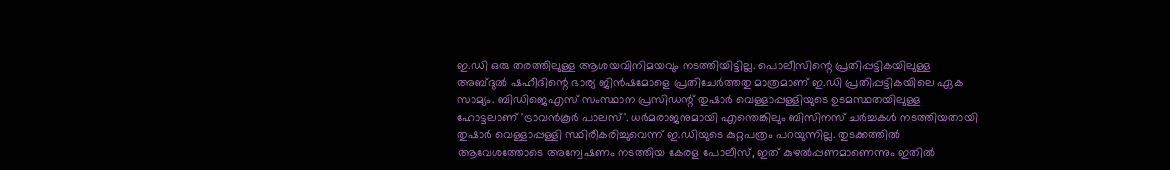ഇ.ഡി ഒരു തരത്തിലുള്ള ആശയവിനിമയവും നടത്തിയിട്ടില്ല. പൊലീസിന്റെ പ്രതിപ്പട്ടികയിലുള്ള അബ്ദുല്‍ ഷഹീദിന്റെ ഭാര്യ ജിന്‍ഷമോളെ പ്രതിചേര്‍ത്തതു മാത്രമാണ് ഇ.ഡി പ്രതിപ്പട്ടികയിലെ ഏക സാമ്യം. ബിഡിജെഎസ് സംസ്ഥാന പ്രസിഡന്റ് തുഷാര്‍ വെള്ളാപ്പള്ളിയുടെ ഉടമസ്ഥതയിലുള്ള ഹോട്ടലാണ് 'ട്രാവന്‍കൂര്‍ പാലസ്'. ധര്‍മരാജനുമായി എന്തെങ്കിലും ബിസിനസ് ചര്‍ച്ചകള്‍ നടത്തിയതായി തുഷാര്‍ വെള്ളാപ്പള്ളി സ്ഥിരീകരിച്ചുവെന്ന് ഇ.ഡിയുടെ കുറ്റപത്രം പറയുന്നില്ല. തുടക്കത്തില്‍ ആവേശത്തോടെ അന്വേഷണം നടത്തിയ കേരള പോലീസ്, ഇത് കുഴല്‍പ്പണമാണെന്നും ഇതില്‍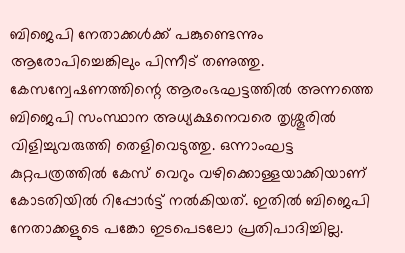ബിജെപി നേതാക്കള്‍ക്ക് പങ്കുണ്ടെന്നും ആരോപിച്ചെങ്കിലും പിന്നീട് തണുത്തു. കേസന്വേഷണത്തിന്റെ ആരംഭഘട്ടത്തില്‍ അന്നത്തെ ബിജെപി സംസ്ഥാന അധ്യക്ഷനെവരെ തൃശ്ശൂരില്‍ വിളിച്ചുവരുത്തി തെളിവെടുത്തു. ഒന്നാംഘട്ട കുറ്റപത്രത്തില്‍ കേസ് വെറും വഴിക്കൊള്ളയാക്കിയാണ് കോടതിയില്‍ റിപ്പോര്‍ട്ട് നല്‍കിയത്. ഇതില്‍ ബിജെപി നേതാക്കളുടെ പങ്കോ ഇടപെടലോ പ്രതിപാദിച്ചില്ല.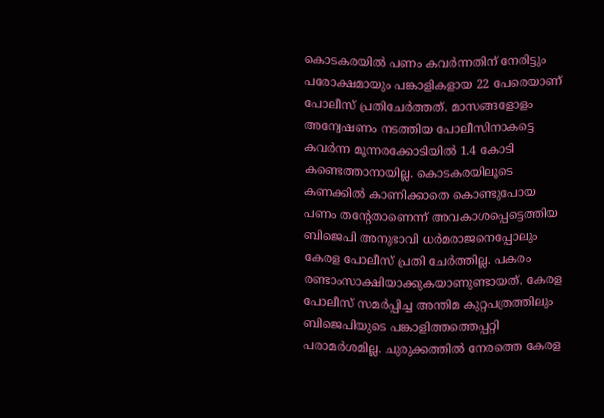കൊടകരയില്‍ പണം കവര്‍ന്നതിന് നേരിട്ടും പരോക്ഷമായും പങ്കാളികളായ 22 പേരെയാണ് പോലീസ് പ്രതിചേര്‍ത്തത്. മാസങ്ങളോളം അന്വേഷണം നടത്തിയ പോലീസിനാകട്ടെ കവര്‍ന്ന മൂന്നരക്കോടിയില്‍ 1.4 കോടി കണ്ടെത്താനായില്ല. കൊടകരയിലൂടെ കണക്കില്‍ കാണിക്കാതെ കൊണ്ടുപോയ പണം തന്റേതാണെന്ന് അവകാശപ്പെട്ടെത്തിയ ബിജെപി അനുഭാവി ധര്‍മരാജനെപ്പോലും കേരള പോലീസ് പ്രതി ചേര്‍ത്തില്ല. പകരം രണ്ടാംസാക്ഷിയാക്കുകയാണുണ്ടായത്. കേരള പോലീസ് സമര്‍പ്പിച്ച അന്തിമ കുറ്റപത്രത്തിലും ബിജെപിയുടെ പങ്കാളിത്തത്തെപ്പറ്റി പരാമര്‍ശമില്ല. ചുരുക്കത്തില്‍ നേരത്തെ കേരള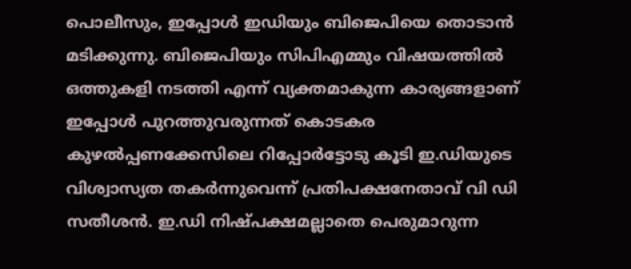പൊലീസും, ഇപ്പോള്‍ ഇഡിയും ബിജെപിയെ തൊടാന്‍ മടിക്കുന്നു. ബിജെപിയും സിപിഎമ്മും വിഷയത്തില്‍ ഒത്തുകളി നടത്തി എന്ന് വ്യക്തമാകുന്ന കാര്യങ്ങളാണ് ഇപ്പോള്‍ പുറത്തുവരുന്നത് കൊടകര കുഴല്‍പ്പണക്കേസിലെ റിപ്പോര്‍ട്ടോടു കൂടി ഇ.ഡിയുടെ വിശ്വാസ്യത തകര്‍ന്നുവെന്ന് പ്രതിപക്ഷനേതാവ് വി ഡി സതീശന്‍. ഇ.ഡി നിഷ്പക്ഷമല്ലാതെ പെരുമാറുന്ന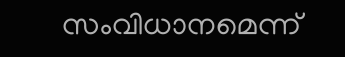സംവിധാനമെന്ന്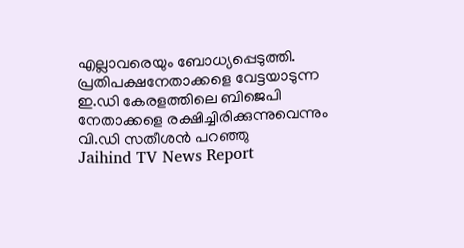എല്ലാവരെയും ബോധ്യപ്പെടുത്തി. പ്രതിപക്ഷനേതാക്കളെ വേട്ടയാടുന്ന ഇ.ഡി കേരളത്തിലെ ബിജെപി നേതാക്കളെ രക്ഷിച്ചിരിക്കുന്നുവെന്നും വി.ഡി സതീശന്‍ പറഞ്ഞു
Jaihind TV News Report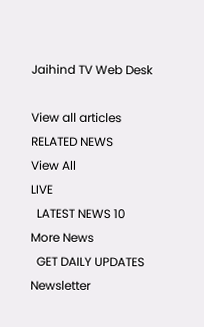Jaihind TV Web Desk

View all articles
RELATED NEWS
View All
LIVE
  LATEST NEWS 10
More News
  GET DAILY UPDATES
Newsletter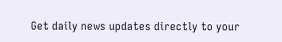Get daily news updates directly to your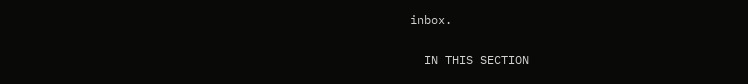inbox.

  IN THIS SECTION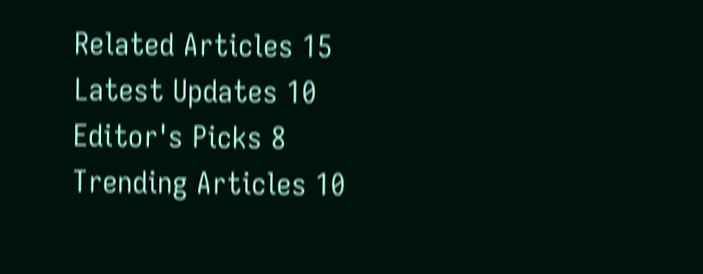Related Articles 15
Latest Updates 10
Editor's Picks 8
Trending Articles 10